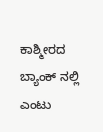ಕಾಶ್ಮೀರದ ಬ್ಯಾಂಕ್ ನಲ್ಲಿ ಎಂಟು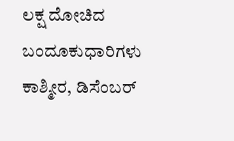ಲಕ್ಷ ದೋಚಿದ ಬಂದೂಕುಧಾರಿಗಳು
ಕಾಶ್ಮೀರ, ಡಿಸೆಂಬರ್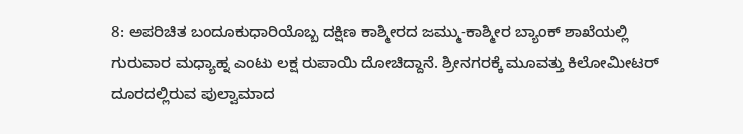8: ಅಪರಿಚಿತ ಬಂದೂಕುಧಾರಿಯೊಬ್ಬ ದಕ್ಷಿಣ ಕಾಶ್ಮೀರದ ಜಮ್ಮು-ಕಾಶ್ಮೀರ ಬ್ಯಾಂಕ್ ಶಾಖೆಯಲ್ಲಿ ಗುರುವಾರ ಮಧ್ಯಾಹ್ನ ಎಂಟು ಲಕ್ಷ ರುಪಾಯಿ ದೋಚಿದ್ದಾನೆ. ಶ್ರೀನಗರಕ್ಕೆ ಮೂವತ್ತು ಕಿಲೋಮೀಟರ್ ದೂರದಲ್ಲಿರುವ ಪುಲ್ವಾಮಾದ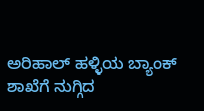ಅರಿಹಾಲ್ ಹಳ್ಳಿಯ ಬ್ಯಾಂಕ್ ಶಾಖೆಗೆ ನುಗ್ಗಿದ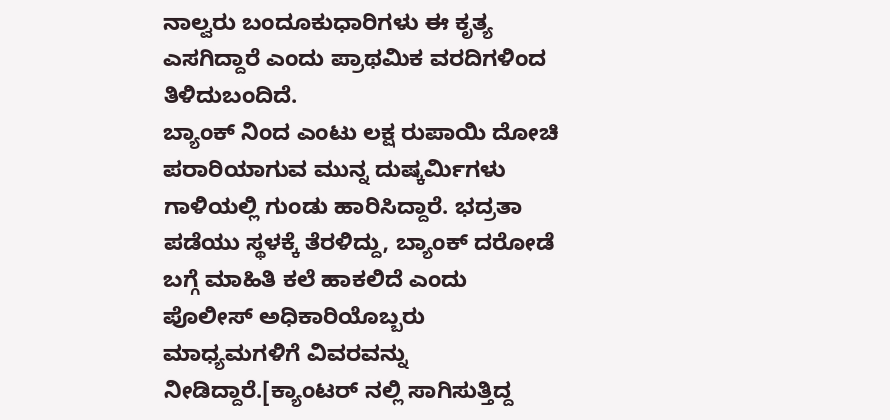ನಾಲ್ವರು ಬಂದೂಕುಧಾರಿಗಳು ಈ ಕೃತ್ಯ ಎಸಗಿದ್ದಾರೆ ಎಂದು ಪ್ರಾಥಮಿಕ ವರದಿಗಳಿಂದ ತಿಳಿದುಬಂದಿದೆ.
ಬ್ಯಾಂಕ್ ನಿಂದ ಎಂಟು ಲಕ್ಷ ರುಪಾಯಿ ದೋಚಿ ಪರಾರಿಯಾಗುವ ಮುನ್ನ ದುಷ್ಕರ್ಮಿಗಳು ಗಾಳಿಯಲ್ಲಿ ಗುಂಡು ಹಾರಿಸಿದ್ದಾರೆ. ಭದ್ರತಾ ಪಡೆಯು ಸ್ಥಳಕ್ಕೆ ತೆರಳಿದ್ದು, ಬ್ಯಾಂಕ್ ದರೋಡೆ ಬಗ್ಗೆ ಮಾಹಿತಿ ಕಲೆ ಹಾಕಲಿದೆ ಎಂದು ಪೊಲೀಸ್ ಅಧಿಕಾರಿಯೊಬ್ಬರು ಮಾಧ್ಯಮಗಳಿಗೆ ವಿವರವನ್ನು ನೀಡಿದ್ದಾರೆ.[ಕ್ಯಾಂಟರ್ ನಲ್ಲಿ ಸಾಗಿಸುತ್ತಿದ್ದ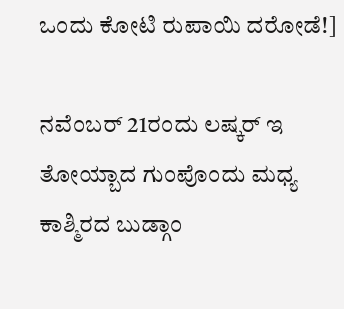ಒಂದು ಕೋಟಿ ರುಪಾಯಿ ದರೋಡೆ!]

ನವೆಂಬರ್ 21ರಂದು ಲಷ್ಕರ್ ಇ ತೋಯ್ಬಾದ ಗುಂಪೊಂದು ಮಧ್ಯ ಕಾಶ್ಮಿರದ ಬುಡ್ಗಾಂ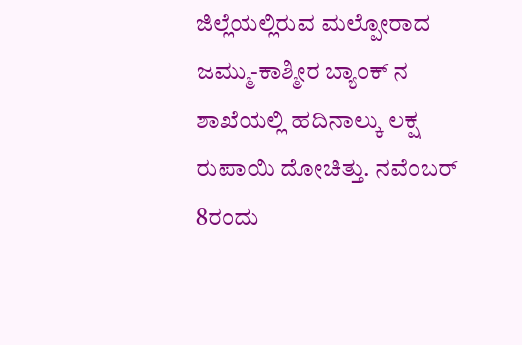ಜಿಲ್ಲೆಯಲ್ಲಿರುವ ಮಲ್ಪೋರಾದ ಜಮ್ಮು-ಕಾಶ್ಮೀರ ಬ್ಯಾಂಕ್ ನ ಶಾಖೆಯಲ್ಲಿ ಹದಿನಾಲ್ಕು ಲಕ್ಷ ರುಪಾಯಿ ದೋಚಿತ್ತು. ನವೆಂಬರ್ 8ರಂದು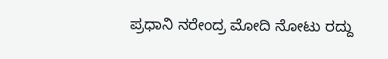ಪ್ರಧಾನಿ ನರೇಂದ್ರ ಮೋದಿ ನೋಟು ರದ್ದು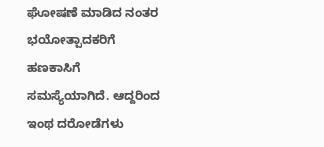ಘೋಷಣೆ ಮಾಡಿದ ನಂತರ ಭಯೋತ್ಪಾದಕರಿಗೆ ಹಣಕಾಸಿಗೆ ಸಮಸ್ಯೆಯಾಗಿದೆ. ಆದ್ದರಿಂದ ಇಂಥ ದರೋಡೆಗಳು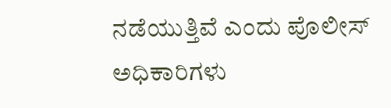ನಡೆಯುತ್ತಿವೆ ಎಂದು ಪೊಲೀಸ್ ಅಧಿಕಾರಿಗಳು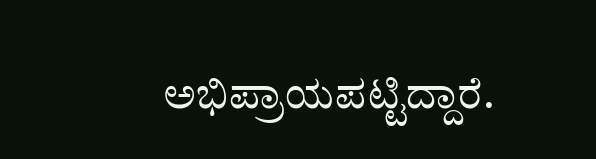ಅಭಿಪ್ರಾಯಪಟ್ಟಿದ್ದಾರೆ.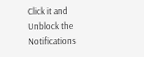Click it and Unblock the Notifications